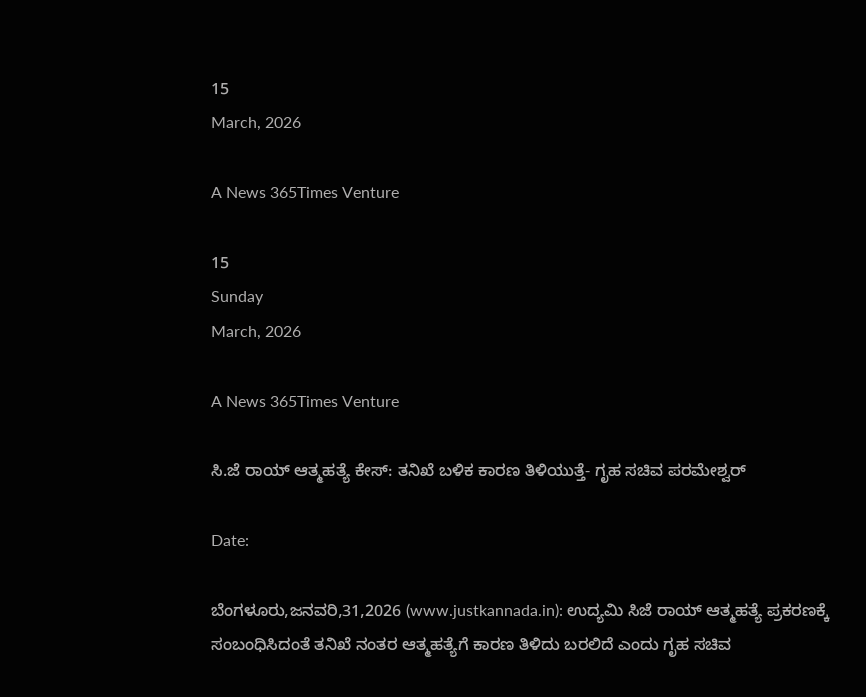15
March, 2026

A News 365Times Venture

15
Sunday
March, 2026

A News 365Times Venture

ಸಿ.ಜೆ ರಾಯ್ ಆತ್ಮಹತ್ಯೆ ಕೇಸ್: ತನಿಖೆ ಬಳಿಕ ಕಾರಣ ತಿಳಿಯುತ್ತೆ- ಗೃಹ ಸಚಿವ ಪರಮೇಶ್ವರ್

Date:

ಬೆಂಗಳೂರು,ಜನವರಿ,31,2026 (www.justkannada.in): ಉದ್ಯಮಿ ಸಿಜೆ ರಾಯ್ ಆತ್ಮಹತ್ಯೆ ಪ್ರಕರಣಕ್ಕೆ ಸಂಬಂಧಿಸಿದಂತೆ ತನಿಖೆ ನಂತರ ಆತ್ಮಹತ್ಯೆಗೆ ಕಾರಣ ತಿಳಿದು ಬರಲಿದೆ ಎಂದು ಗೃಹ ಸಚಿವ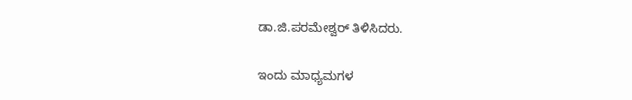ಡಾ.ಜಿ.ಪರಮೇಶ್ವರ್ ತಿಳಿಸಿದರು.

ಇಂದು ಮಾಧ್ಯಮಗಳ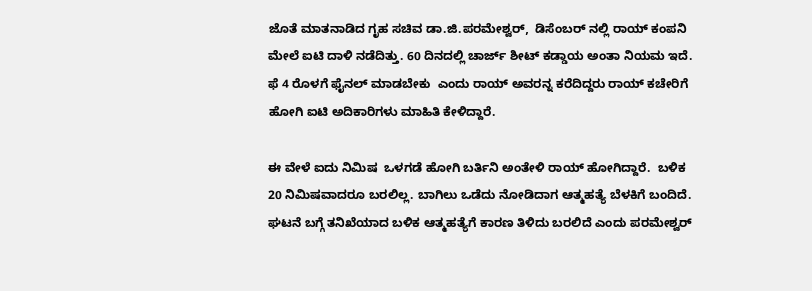ಜೊತೆ ಮಾತನಾಡಿದ ಗೃಹ ಸಚಿವ ಡಾ.ಜಿ.ಪರಮೇಶ್ವರ್,  ಡಿಸೆಂಬರ್ ನಲ್ಲಿ ರಾಯ್ ಕಂಪನಿ ಮೇಲೆ ಐಟಿ ದಾಳಿ ನಡೆದಿತ್ತು. 60 ದಿನದಲ್ಲಿ ಚಾರ್ಜ್ ಶೀಟ್ ಕಡ್ಡಾಯ ಅಂತಾ ನಿಯಮ ಇದೆ. ಫೆ 4 ರೊಳಗೆ ಫೈನಲ್ ಮಾಡಬೇಕು  ಎಂದು ರಾಯ್ ಅವರನ್ನ ಕರೆದಿದ್ದರು ರಾಯ್ ಕಚೇರಿಗೆ ಹೋಗಿ ಐಟಿ ಅದಿಕಾರಿಗಳು ಮಾಹಿತಿ ಕೇಳಿದ್ದಾರೆ.

ಈ ವೇಳೆ ಐದು ನಿಮಿಷ  ಒಳಗಡೆ ಹೋಗಿ ಬರ್ತಿನಿ ಅಂತೇಳಿ ರಾಯ್ ಹೋಗಿದ್ದಾರೆ.  ಬಳಿಕ 20 ನಿಮಿಷವಾದರೂ ಬರಲಿಲ್ಲ. ಬಾಗಿಲು ಒಡೆದು ನೋಡಿದಾಗ ಆತ್ಮಹತ್ಯೆ ಬೆಳಕಿಗೆ ಬಂದಿದೆ.  ಘಟನೆ ಬಗ್ಗೆ ತನಿಖೆಯಾದ ಬಳಿಕ ಆತ್ಮಹತ್ಯೆಗೆ ಕಾರಣ ತಿಳಿದು ಬರಲಿದೆ ಎಂದು ಪರಮೇಶ್ವರ್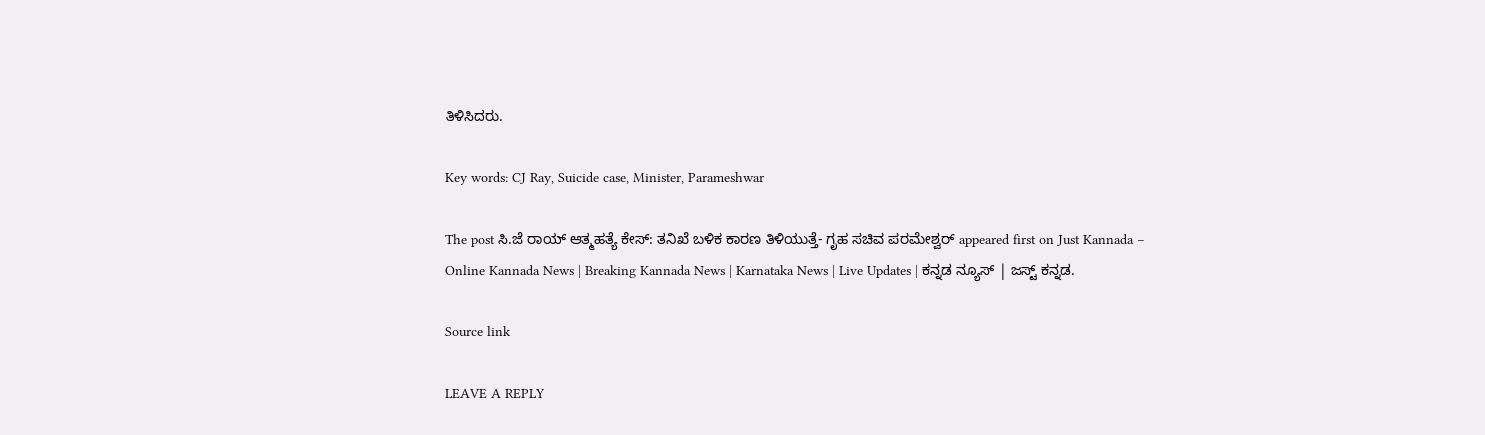ತಿಳಿಸಿದರು.

Key words: CJ Ray, Suicide case, Minister, Parameshwar

The post ಸಿ.ಜೆ ರಾಯ್ ಆತ್ಮಹತ್ಯೆ ಕೇಸ್: ತನಿಖೆ ಬಳಿಕ ಕಾರಣ ತಿಳಿಯುತ್ತೆ- ಗೃಹ ಸಚಿವ ಪರಮೇಶ್ವರ್ appeared first on Just Kannada – Online Kannada News | Breaking Kannada News | Karnataka News | Live Updates | ಕನ್ನಡ ನ್ಯೂಸ್ | ಜಸ್ಟ್ ಕನ್ನಡ.

Source link

LEAVE A REPLY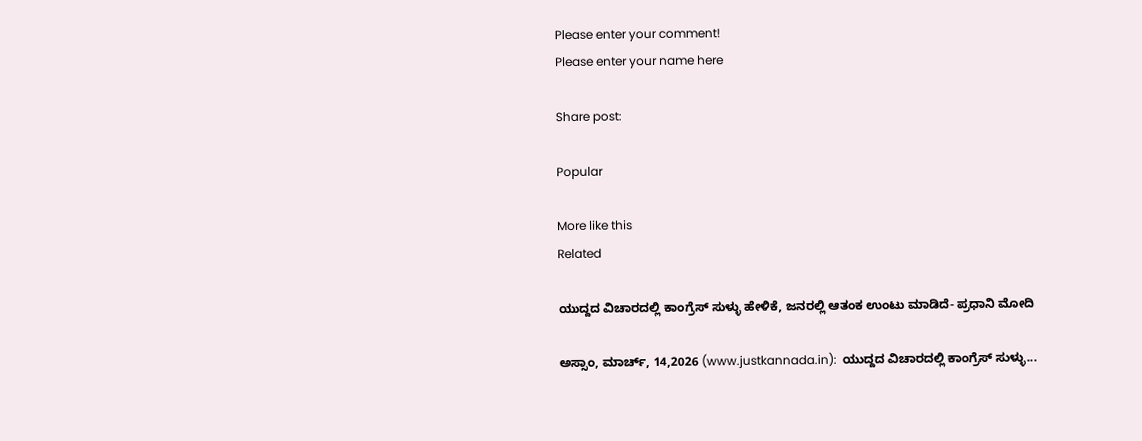Please enter your comment!
Please enter your name here

Share post:

Popular

More like this
Related

ಯುದ್ದದ ವಿಚಾರದಲ್ಲಿ ಕಾಂಗ್ರೆಸ್ ಸುಳ್ಳು ಹೇಳಿಕೆ, ಜನರಲ್ಲಿ ಆತಂಕ ಉಂಟು ಮಾಡಿದೆ- ಪ್ರಧಾನಿ ಮೋದಿ

ಅಸ್ಸಾಂ, ಮಾರ್ಚ್, 14,2026 (www.justkannada.in):  ಯುದ್ದದ ವಿಚಾರದಲ್ಲಿ ಕಾಂಗ್ರೆಸ್ ಸುಳ್ಳು...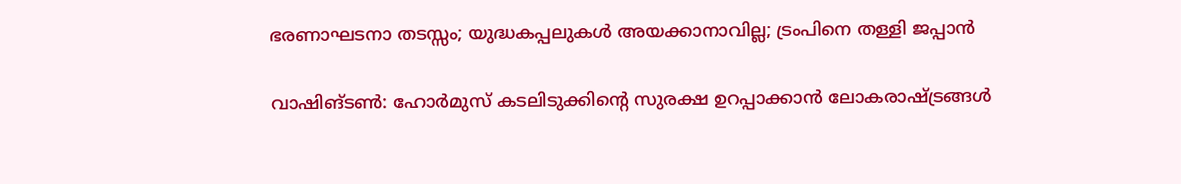ഭരണാഘടനാ തടസ്സം; യുദ്ധകപ്പലുകള്‍ അയക്കാനാവില്ല; ട്രംപിനെ തള്ളി ജപ്പാന്‍

വാഷിങ്ടണ്‍: ഹോര്‍മുസ് കടലിടുക്കിന്റെ സുരക്ഷ ഉറപ്പാക്കാന്‍ ലോകരാഷ്ട്രങ്ങള്‍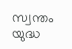സ്വന്തം യുദ്ധ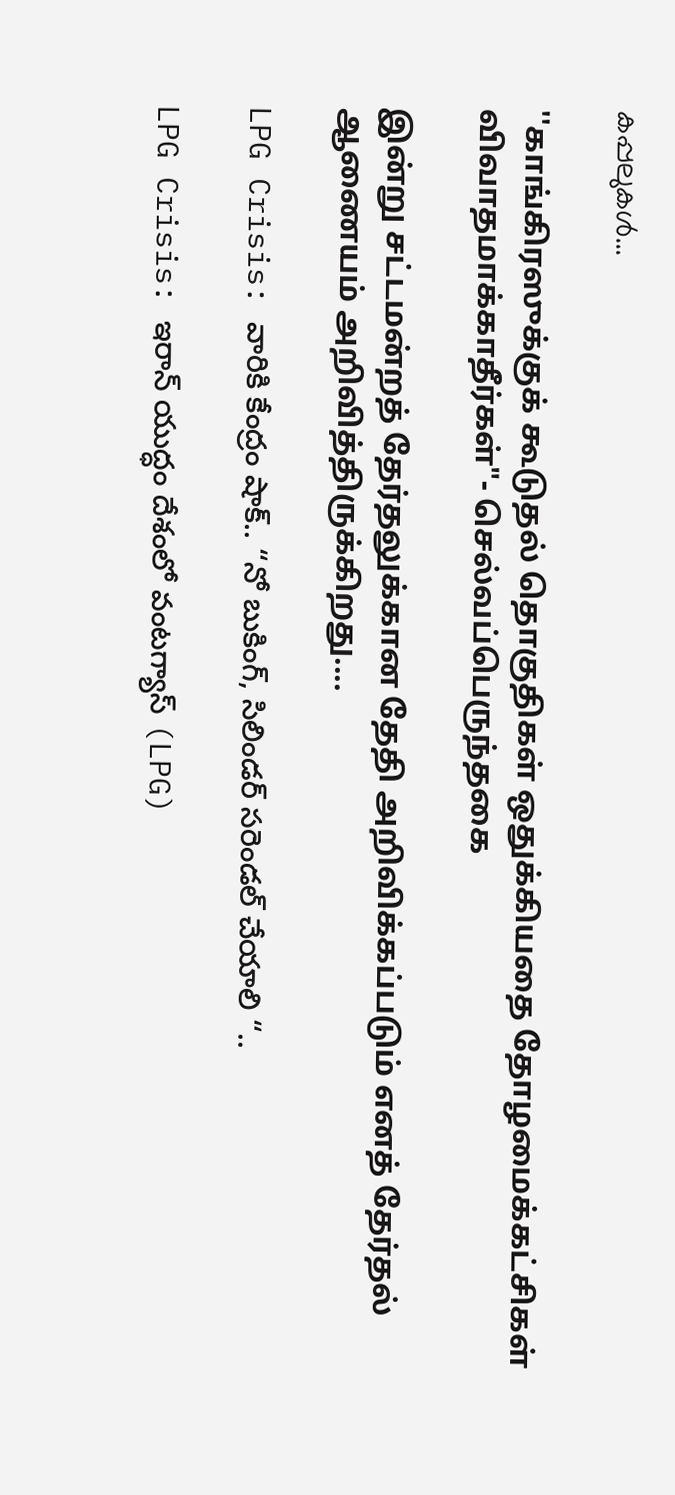കപ്പലുകള്‍...

''காங்கிரஸுக்குக் கூடுதல் தொகுதிகள் ஒதுக்கியதை தோழமைக்கட்சிகள் விவாதமாக்காதீர்கள்"- செல்வப்பெருந்தகை

இன்று சட்டமன்றத் தேர்தலுக்கான தேதி அறிவிக்கப்படும் எனத் தேர்தல் ஆணையம் அறிவித்திருக்கிறது....

LPG Crisis: వారికి కేంద్రం షాక్.. “నో బుకింగ్, సిలిండర్ సరెండల్ చేయాలి “..

LPG Crisis: ఇరాన్ యుద్ధం దేశంలో వంటగ్యాస్ (LPG)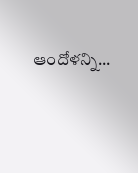ఆందోళన్ని...